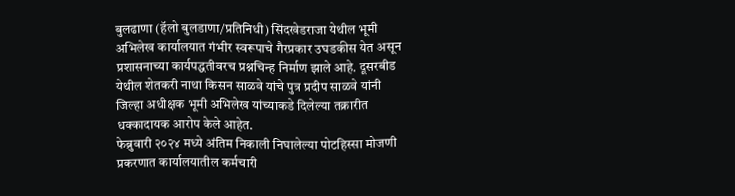बुलढाणा (हॅलो बुलडाणा/प्रतिनिधी) सिंदखेडराजा येथील भूमी अभिलेख कार्यालयात गंभीर स्वरूपाचे गैरप्रकार उघडकीस येत असून प्रशासनाच्या कार्यपद्धतीवरच प्रश्नचिन्ह निर्माण झाले आहे. दूसरबीड येथील शेतकरी नाथा किसन साळवे यांचे पुत्र प्रदीप साळवे यांनी जिल्हा अधीक्षक भूमी अभिलेख यांच्याकडे दिलेल्या तक्रारीत धक्कादायक आरोप केले आहेत.
फेब्रुवारी २०२४ मध्ये अंतिम निकाली निघालेल्या पोटहिस्सा मोजणी प्रकरणात कार्यालयातील कर्मचारी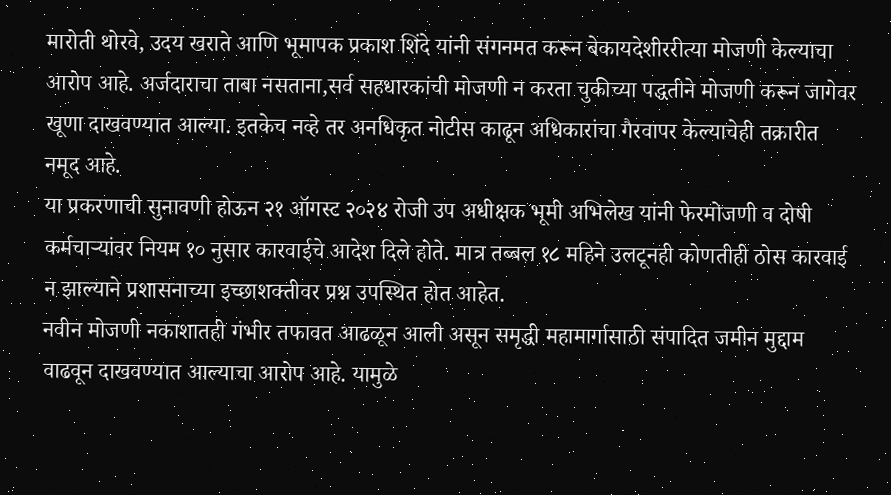मारोती थोरवे, उदय खराते आणि भूमापक प्रकाश शिंदे यांनी संगनमत करून बेकायदेशीररीत्या मोजणी केल्याचा आरोप आहे. अर्जदाराचा ताबा नसताना,सर्व सहधारकांची मोजणी न करता चुकीच्या पद्धतीने मोजणी करून जागेवर खूणा दाखवण्यात आल्या. इतकेच नव्हे तर अनधिकृत नोटीस काढून अधिकारांचा गैरवापर केल्याचेही तक्रारीत नमूद आहे.
या प्रकरणाची सुनावणी होऊन २१ ऑगस्ट २०२४ रोजी उप अधीक्षक भूमी अभिलेख यांनी फेरमोजणी व दोषी कर्मचाऱ्यांवर नियम १० नुसार कारवाईचे आदेश दिले होते. मात्र तब्बल १८ महिने उलटूनही कोणतीही ठोस कारवाई न झाल्याने प्रशासनाच्या इच्छाशक्तीवर प्रश्न उपस्थित होत आहेत.
नवीन मोजणी नकाशातही गंभीर तफावत आढळून आली असून समृद्धी महामार्गासाठी संपादित जमीन मुद्दाम वाढवून दाखवण्यात आल्याचा आरोप आहे. यामुळे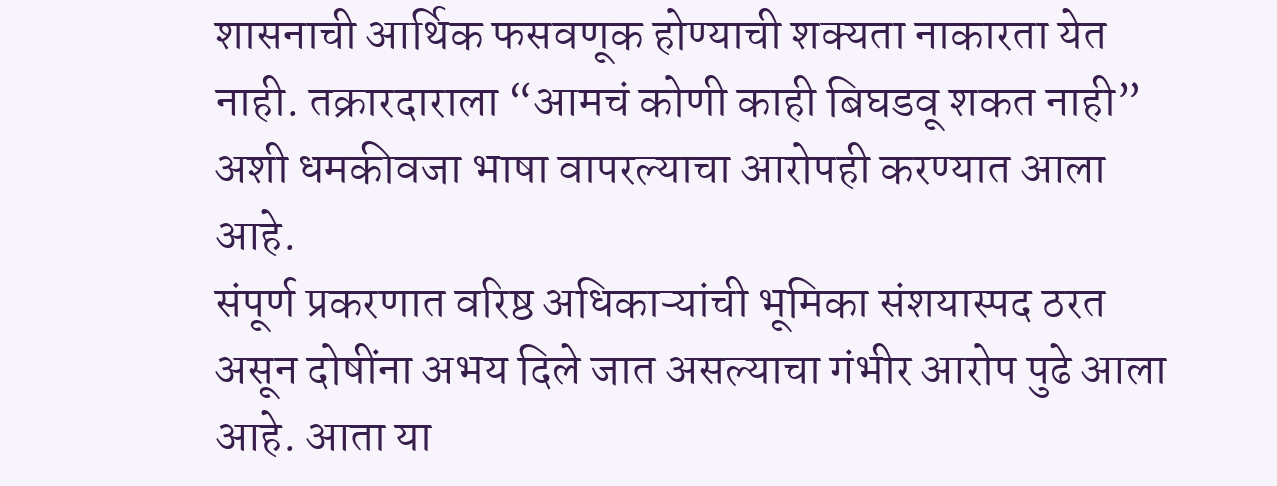शासनाची आर्थिक फसवणूक होण्याची शक्यता नाकारता येत नाही. तक्रारदाराला “आमचं कोणी काही बिघडवू शकत नाही” अशी धमकीवजा भाषा वापरल्याचा आरोपही करण्यात आला आहे.
संपूर्ण प्रकरणात वरिष्ठ अधिकाऱ्यांची भूमिका संशयास्पद ठरत असून दोषींना अभय दिले जात असल्याचा गंभीर आरोप पुढे आला आहे. आता या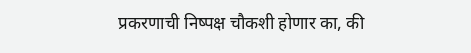प्रकरणाची निष्पक्ष चौकशी होणार का, की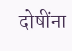दोषींना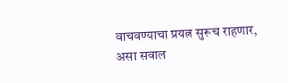वाचवण्याचा प्रयत्न सुरूच राहणार, असा सवाल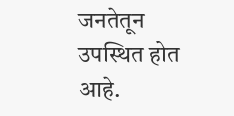जनतेतून उपस्थित होत आहे.